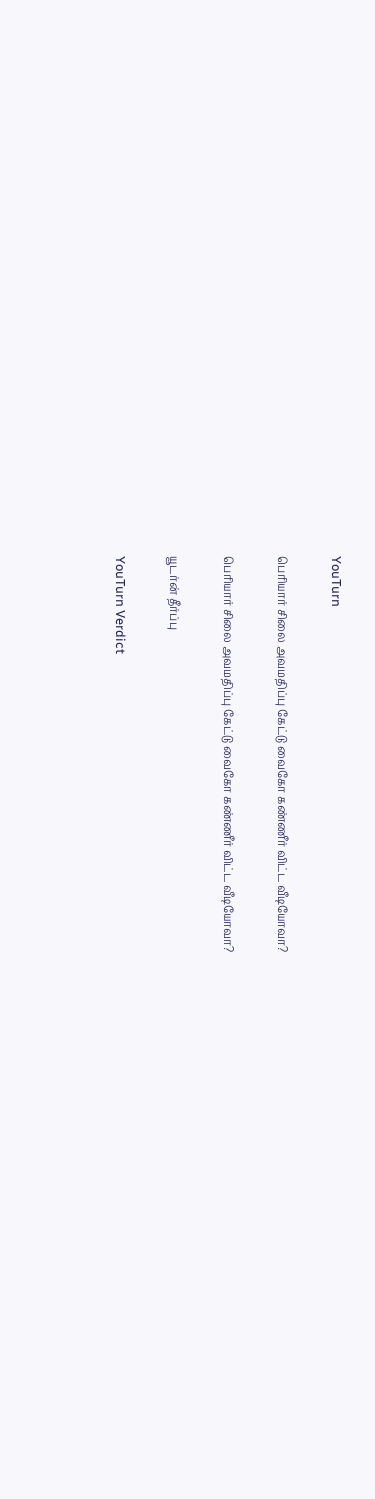YouTurn

பெரியார் சிலை அவமதிப்பு கேட்டு வைகோ கண்ணீர் விட்ட வீடியோவா?

பெரியார் சிலை அவமதிப்பு கேட்டு வைகோ கண்ணீர் விட்ட வீடியோவா?

யூடர்ன் தீர்ப்பு

YouTurn Verdict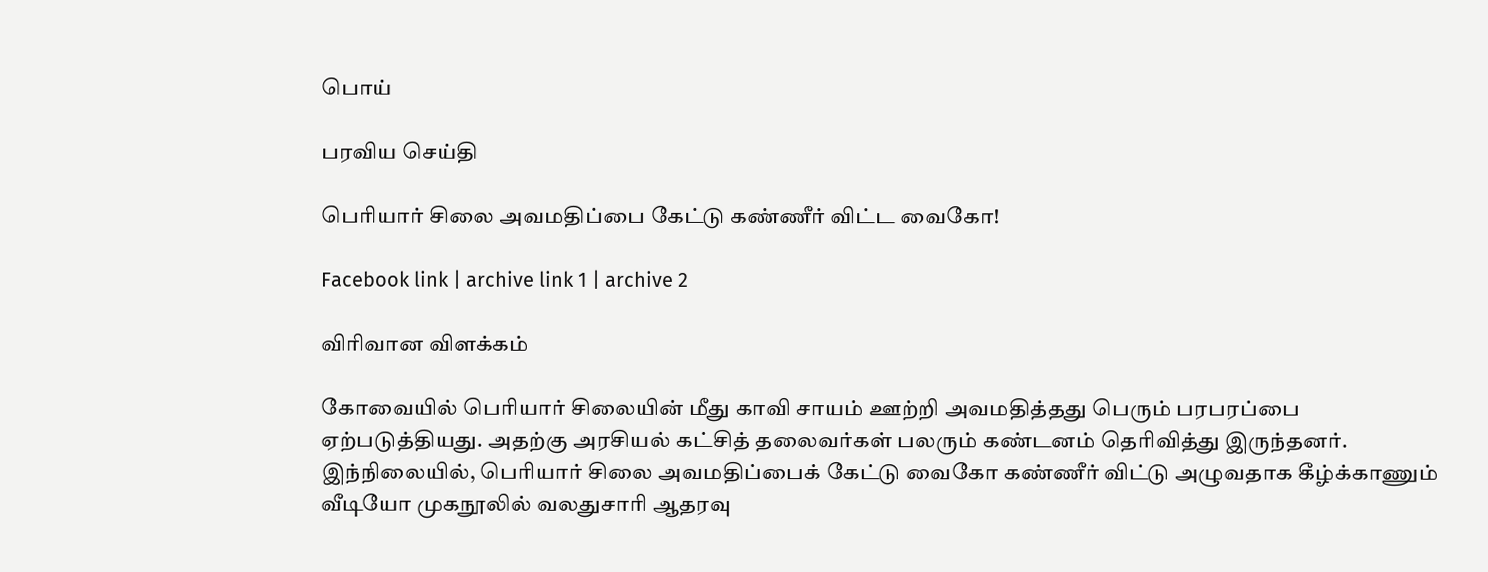பொய்

பரவிய செய்தி

பெரியார் சிலை அவமதிப்பை கேட்டு கண்ணீர் விட்ட வைகோ!

Facebook link | archive link 1 | archive 2

விரிவான விளக்கம்

கோவையில் பெரியார் சிலையின் மீது காவி சாயம் ஊற்றி அவமதித்தது பெரும் பரபரப்பை ஏற்படுத்தியது. அதற்கு அரசியல் கட்சித் தலைவர்கள் பலரும் கண்டனம் தெரிவித்து இருந்தனர். இந்நிலையில், பெரியார் சிலை அவமதிப்பைக் கேட்டு வைகோ கண்ணீர் விட்டு அழுவதாக கீழ்க்காணும் வீடியோ முகநூலில் வலதுசாரி ஆதரவு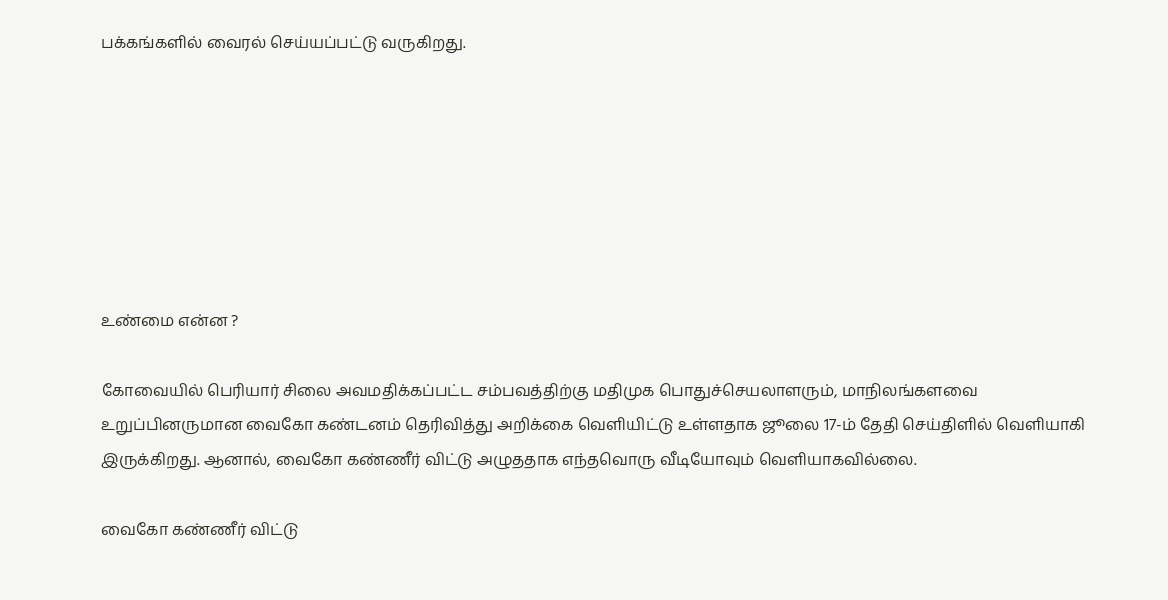பக்கங்களில் வைரல் செய்யப்பட்டு வருகிறது.







உண்மை என்ன ?

கோவையில் பெரியார் சிலை அவமதிக்கப்பட்ட சம்பவத்திற்கு மதிமுக பொதுச்செயலாளரும், மாநிலங்களவை உறுப்பினருமான வைகோ கண்டனம் தெரிவித்து அறிக்கை வெளியிட்டு உள்ளதாக ஜூலை 17-ம் தேதி செய்திளில் வெளியாகி இருக்கிறது. ஆனால், வைகோ கண்ணீர் விட்டு அழுததாக எந்தவொரு வீடியோவும் வெளியாகவில்லை.

வைகோ கண்ணீர் விட்டு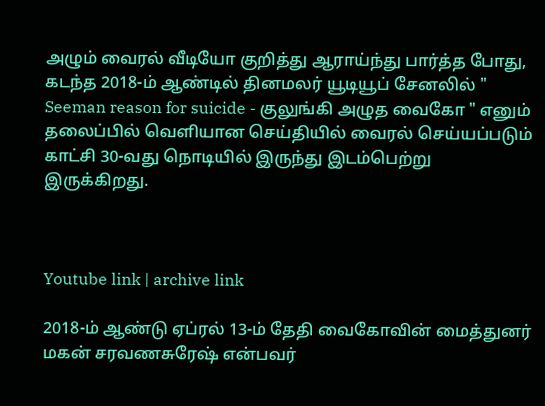அழும் வைரல் வீடியோ குறித்து ஆராய்ந்து பார்த்த போது, கடந்த 2018-ம் ஆண்டில் தினமலர் யூடியூப் சேனலில் " Seeman reason for suicide - குலுங்கி அழுத வைகோ " எனும் தலைப்பில் வெளியான செய்தியில் வைரல் செய்யப்படும் காட்சி 30-வது நொடியில் இருந்து இடம்பெற்று இருக்கிறது.



Youtube link | archive link

2018-ம் ஆண்டு ஏப்ரல் 13-ம் தேதி வைகோவின் மைத்துனர் மகன் சரவணசுரேஷ் என்பவர்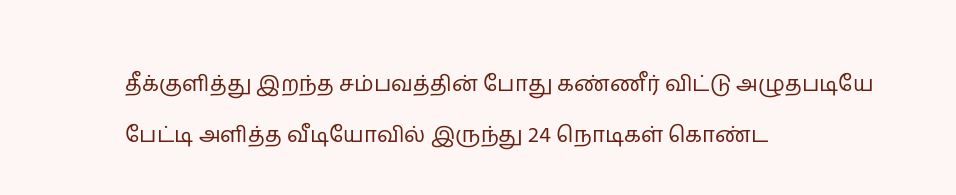தீக்குளித்து இறந்த சம்பவத்தின் போது கண்ணீர் விட்டு அழுதபடியே பேட்டி அளித்த வீடியோவில் இருந்து 24 நொடிகள் கொண்ட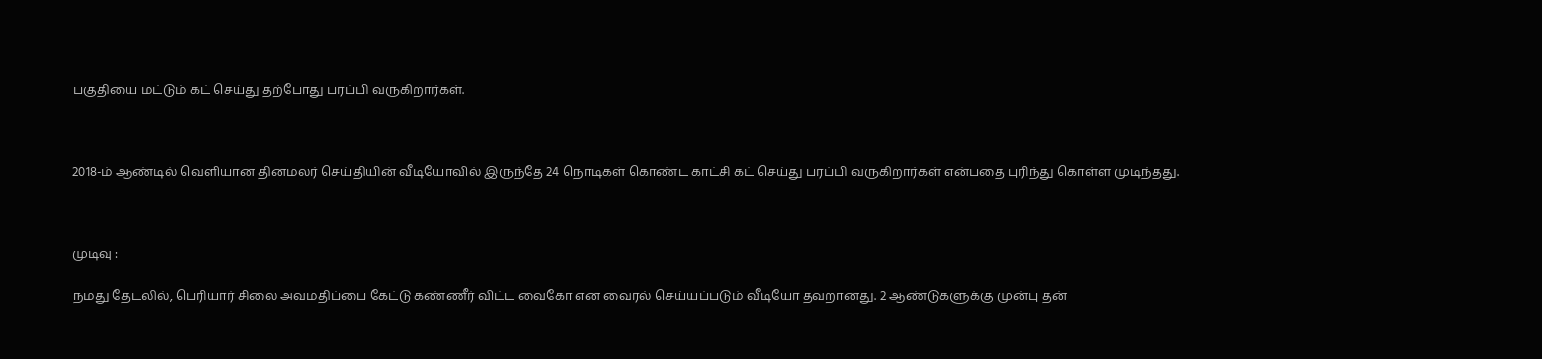பகுதியை மட்டும் கட் செய்து தற்போது பரப்பி வருகிறார்கள்.



2018-ம் ஆண்டில் வெளியான தினமலர் செய்தியின் வீடியோவில் இருந்தே 24 நொடிகள் கொண்ட காட்சி கட் செய்து பரப்பி வருகிறார்கள் என்பதை புரிந்து கொள்ள முடிந்தது.



முடிவு :

நமது தேடலில், பெரியார் சிலை அவமதிப்பை கேட்டு கண்ணீர் விட்ட வைகோ என வைரல் செய்யப்படும் வீடியோ தவறானது. 2 ஆண்டுகளுக்கு முன்பு தன்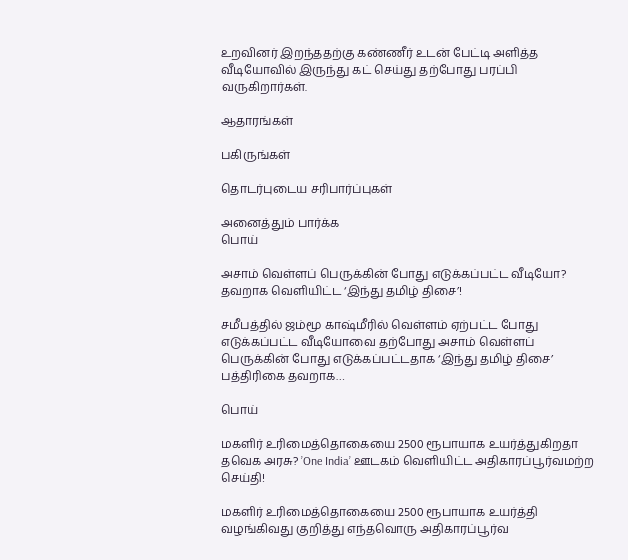உறவினர் இறந்ததற்கு கண்ணீர் உடன் பேட்டி அளித்த வீடியோவில் இருந்து கட் செய்து தற்போது பரப்பி வருகிறார்கள்.

ஆதாரங்கள்

பகிருங்கள்

தொடர்புடைய சரிபார்ப்புகள்

அனைத்தும் பார்க்க
பொய்

அசாம் வெள்ளப் பெருக்கின் போது எடுக்கப்பட்ட வீடியோ? தவறாக வெளியிட்ட ‘இந்து தமிழ் திசை’!

சமீபத்தில் ஜம்மூ காஷ்மீரில் வெள்ளம் ஏற்பட்ட போது எடுக்கப்பட்ட வீடியோவை தற்போது அசாம் வெள்ளப் பெருக்கின் போது எடுக்கப்பட்டதாக ‘இந்து தமிழ் திசை’ பத்திரிகை தவறாக…

பொய்

மகளிர் உரிமைத்தொகையை 2500 ரூபாயாக உயர்த்துகிறதா தவெக அரசு? ’One India’ ஊடகம் வெளியிட்ட அதிகாரப்பூர்வமற்ற செய்தி!

மகளிர் உரிமைத்தொகையை 2500 ரூபாயாக உயர்த்தி வழங்கிவது குறித்து எந்தவொரு அதிகாரப்பூர்வ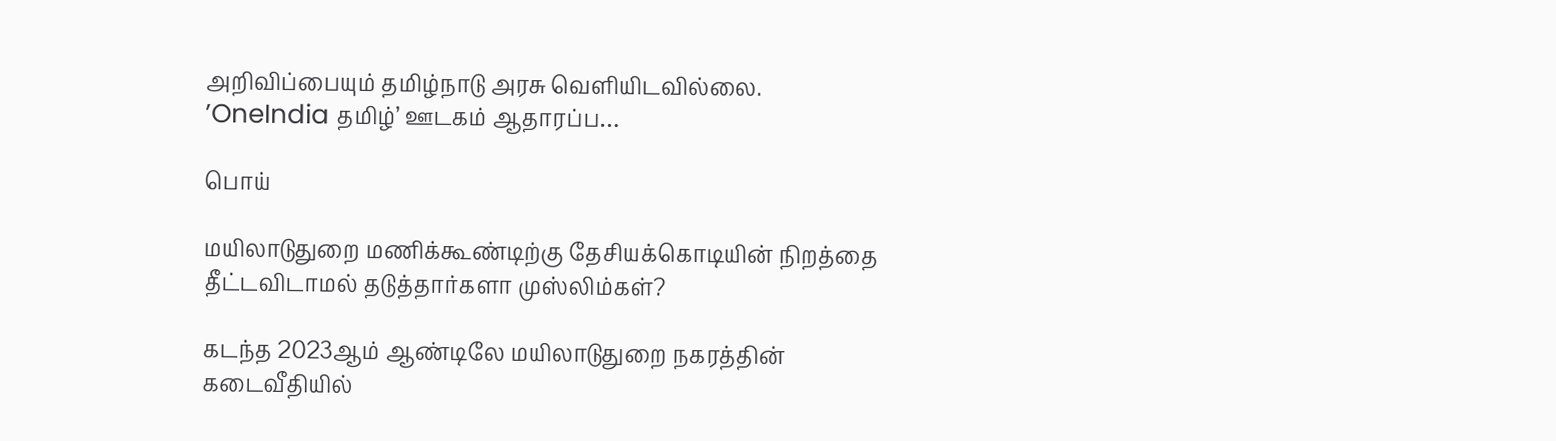அறிவிப்பையும் தமிழ்நாடு அரசு வெளியிடவில்லை. ’OneIndia தமிழ்’ ஊடகம் ஆதாரப்ப…

பொய்

மயிலாடுதுறை மணிக்கூண்டிற்கு தேசியக்கொடியின் நிறத்தை தீட்டவிடாமல் தடுத்தார்களா முஸ்லிம்கள்?

கடந்த 2023ஆம் ஆண்டிலே மயிலாடுதுறை நகரத்தின் கடைவீதியில்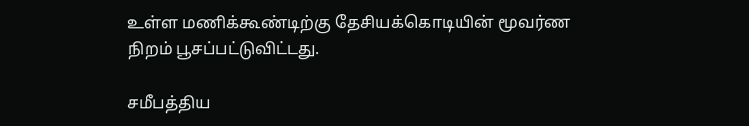உள்ள மணிக்கூண்டிற்கு தேசியக்கொடியின் மூவர்ண நிறம் பூசப்பட்டுவிட்டது.

சமீபத்திய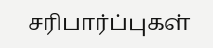சரிபார்ப்புகள்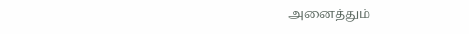அனைத்தும்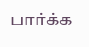பார்க்க